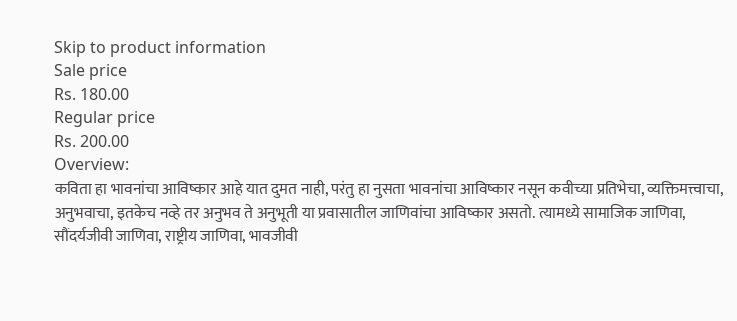Skip to product information
Sale price
Rs. 180.00
Regular price
Rs. 200.00
Overview:
कविता हा भावनांचा आविष्कार आहे यात दुमत नाही, परंतु हा नुसता भावनांचा आविष्कार नसून कवीच्या प्रतिभेचा, व्यक्तिमत्त्वाचा, अनुभवाचा, इतकेच नव्हे तर अनुभव ते अनुभूती या प्रवासातील जाणिवांचा आविष्कार असतो. त्यामध्ये सामाजिक जाणिवा, सौंदर्यजीवी जाणिवा, राष्ट्रीय जाणिवा, भावजीवी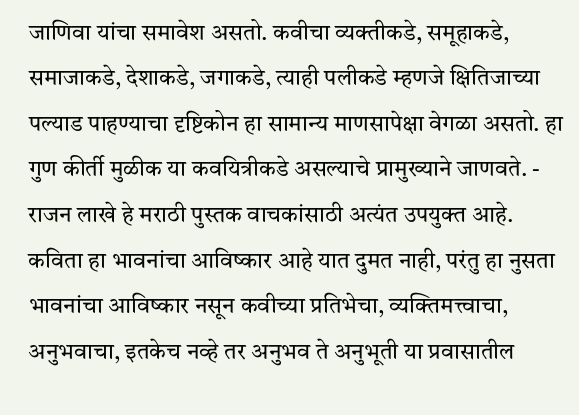जाणिवा यांचा समावेश असतो. कवीचा व्यक्तीकडे, समूहाकडे, समाजाकडे, देशाकडे, जगाकडे, त्याही पलीकडे म्हणजे क्षितिजाच्या पल्याड पाहण्याचा दृष्टिकोन हा सामान्य माणसापेक्षा वेगळा असतो. हा गुण कीर्ती मुळीक या कवयित्रीकडे असल्याचे प्रामुख्याने जाणवते. - राजन लाखे हे मराठी पुस्तक वाचकांसाठी अत्यंत उपयुक्त आहे.
कविता हा भावनांचा आविष्कार आहे यात दुमत नाही, परंतु हा नुसता भावनांचा आविष्कार नसून कवीच्या प्रतिभेचा, व्यक्तिमत्त्वाचा, अनुभवाचा, इतकेच नव्हे तर अनुभव ते अनुभूती या प्रवासातील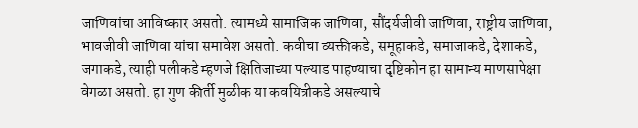जाणिवांचा आविष्कार असतो. त्यामध्ये सामाजिक जाणिवा, सौंदर्यजीवी जाणिवा, राष्ट्रीय जाणिवा, भावजीवी जाणिवा यांचा समावेश असतो. कवीचा व्यक्तीकडे, समूहाकडे, समाजाकडे, देशाकडे, जगाकडे, त्याही पलीकडे म्हणजे क्षितिजाच्या पल्याड पाहण्याचा दृष्टिकोन हा सामान्य माणसापेक्षा वेगळा असतो. हा गुण कीर्ती मुळीक या कवयित्रीकडे असल्याचे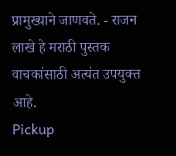प्रामुख्याने जाणवते. - राजन लाखे हे मराठी पुस्तक वाचकांसाठी अत्यंत उपयुक्त आहे.
Pickup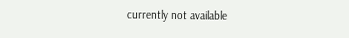currently not available